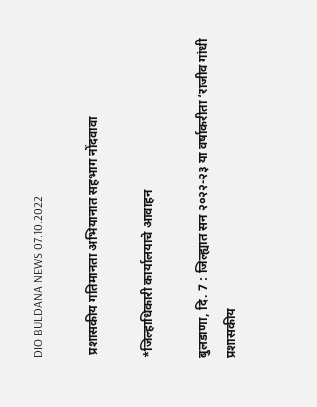DIO BULDANA NEWS 07.10.2022

 प्रशासकीय गतिमानता अभियानात सहभाग नोंदवावा

*जिल्हाधिकारी कार्यालयाचे आवाहन

बुलडाणा, दि. 7 : जिल्ह्यात सन २०२२-२३ या वर्षाकरीता ‘राजीव गांधी प्रशासकीय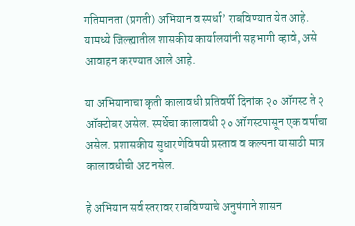गतिमानता (प्रगती) अभियान व स्पर्धा’ राबविण्यात येत आहे. यामध्ये जिल्ह्यातील शासकीय कार्यालयांनी सहभागी व्हावे, असे आवाहन करण्यात आले आहे.

या अभियानाचा कृती कालावधी प्रतिवर्षी दिनांक २० ऑगस्ट ते २ ऑक्टोबर असेल. स्पर्धेचा कालावधी २० ऑगस्टपासून एक वर्षाचा असेल. प्रशासकीय सुधारणेविषयी प्रस्ताव व कल्पना यासाठी मात्र कालावधीची अट नसेल.

हे अभियान सर्व स्तरावर राबविण्याचे अनुषंगाने शासन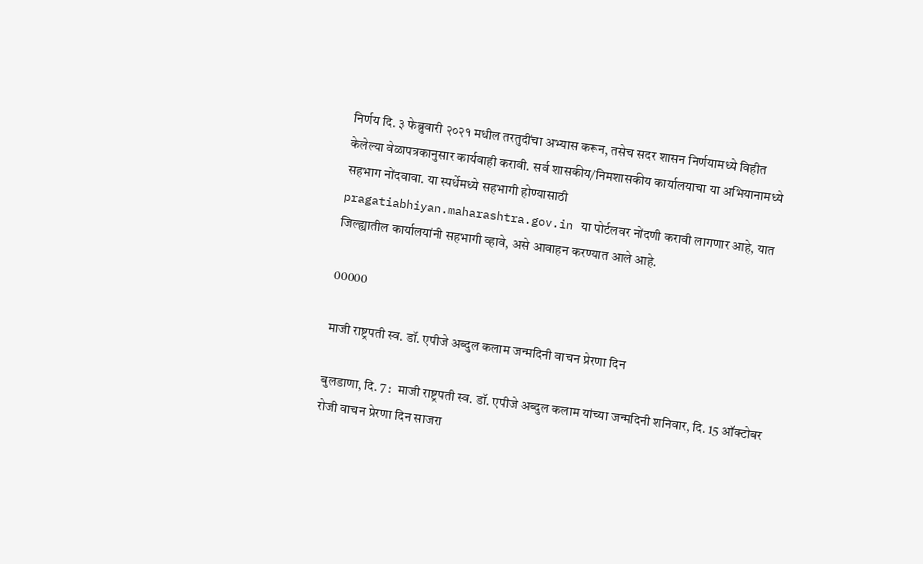निर्णय दि. ३ फेब्रुवारी २०२१ मधील तरतुदींचा अभ्यास करून, तसेच सदर शासन निर्णयामध्ये विहीत केलेल्या वेळापत्रकानुसार कार्यवाही करावी. सर्व शासकीय/निमशासकीय कार्यालयाचा या अभियानामध्ये सहभाग नोंदवावा. या स्पर्धेमध्ये सहभागी होण्यासाठी pragatiabhiyan.maharashtra.gov.in या पोर्टलवर नोंदणी करावी लागणार आहे, यात जिल्ह्यातील कार्यालयांनी सहभागी व्हावे, असे आवाहन करण्यात आले आहे.

00000

माजी राष्ट्रपती स्व. डॉ. एपीजे अब्दुल कलाम जन्मदिनी वाचन प्रेरणा दिन

बुलडाणा, दि. 7 :  माजी राष्ट्रपती स्व. डॉ. एपीजे अब्दुल कलाम यांच्या जन्मदिनी शनिवार, दि. 15 ऑक्टोबर रोजी वाचन प्रेरणा दिन साजरा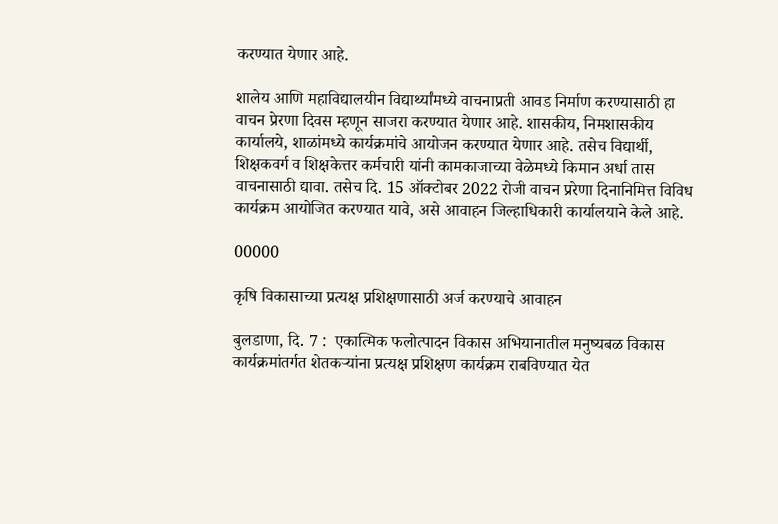करण्यात येणार आहे.

शालेय आणि महाविद्यालयीन विद्यार्थ्यांमध्ये वाचनाप्रती आवड निर्माण करण्यासाठी हा वाचन प्रेरणा दिवस म्हणून साजरा करण्यात येणार आहे. शासकीय, निमशासकीय कार्यालये, शाळांमध्ये कार्यक्रमांचे आयोजन करण्यात येणार आहे. तसेच विद्यार्थी, शिक्षकवर्ग व शिक्षकेत्तर कर्मचारी यांनी कामकाजाच्या वेळेमध्ये किमान अर्धा तास वाचनासाठी द्यावा. तसेच दि. 15 ऑक्टोबर 2022 रोजी वाचन प्ररेणा दिनानिमित्त विविध कार्यक्रम आयोजित करण्यात यावे, असे आवाहन जिल्हाधिकारी कार्यालयाने केले आहे.

00000

कृषि विकासाच्या प्रत्यक्ष प्रशिक्षणासाठी अर्ज करण्याचे आवाहन

बुलडाणा, दि. 7 :  एकात्मिक फलोत्पादन विकास अभियानातील मनुष्यबळ विकास कार्यक्रमांतर्गत शेतकऱ्यांना प्रत्यक्ष प्रशिक्षण कार्यक्रम राबविण्यात येत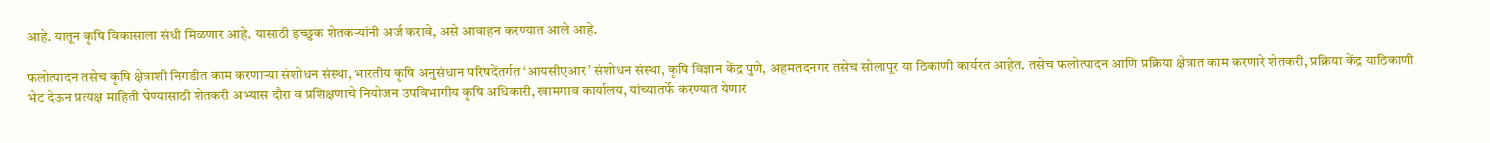आहे. यातून कृषि विकासाला संधी मिळणार आहे. यासाठी इच्छुक शेतकऱ्यांनी अर्ज करावे, असे आवाहन करण्यात आले आहे.

फलोत्पादन तसेच कृषि क्षेत्राशी निगडीत काम करणाऱ्या संशोधन संस्था, भारतीय कृषि अनुसंधान परिषदेंतर्गत ‘आयसीएआर’ संशोधन संस्था, कृषि विज्ञान केंद्र पुणे, अहमतदनगर तसेच सोलापूर या ठिकाणी कार्यरत आहेत. तसेच फलोत्पादन आणि प्रक्रिया क्षेत्रात काम करणारे शेतकरी, प्रक्रिया केंद्र याठिकाणी भेट देऊन प्रत्यक्ष माहिती घेण्यासाठी शेतकरी अभ्यास दौरा व प्रशिक्षणाचे नियोजन उपविभागीय कृषि अधिकारी, खामगाव कार्यालय, यांच्यातर्फे करण्यात येणार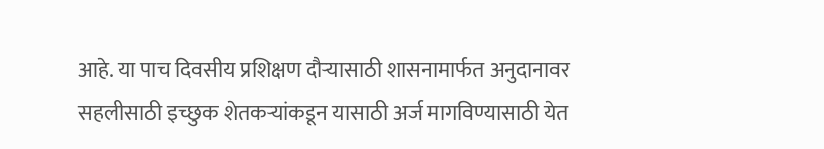आहे. या पाच दिवसीय प्रशिक्षण दौऱ्यासाठी शासनामार्फत अनुदानावर सहलीसाठी इच्छुक शेतकऱ्यांकडून यासाठी अर्ज मागविण्यासाठी येत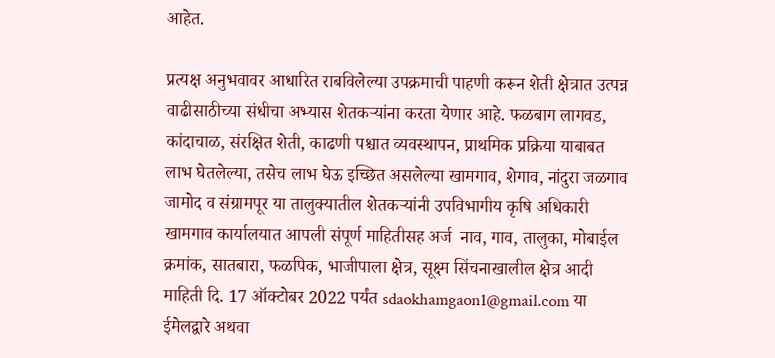आहेत.

प्रत्यक्ष अनुभवावर आधारित राबविलेल्या उपक्रमाची पाहणी करून शेती क्षेत्रात उत्पन्न वाढीसाठीच्या संधीचा अभ्यास शेतकऱ्यांना करता येणार आहे. फळबाग लागवड, कांदाचाळ, संरक्षित शेती, काढणी पश्चात व्यवस्थापन, प्राथमिक प्रक्रिया याबाबत लाभ घेतलेल्या, तसेच लाभ घेऊ इच्छित असलेल्या खामगाव, शेगाव, नांदुरा जळगाव जामोद व संग्रामपूर या तालुक्यातील शेतकऱ्यांनी उपविभागीय कृषि अधिकारी खामगाव कार्यालयात आपली संपूर्ण माहितीसह अर्ज  नाव, गाव, तालुका, मोबाईल क्रमांक, सातबारा, फळपिक, भाजीपाला क्षेत्र, सूक्ष्म सिंचनाखालील क्षेत्र आदी माहिती दि. 17 ऑक्टोबर 2022 पर्यंत sdaokhamgaon1@gmail.com या ईमेलद्वारे अथवा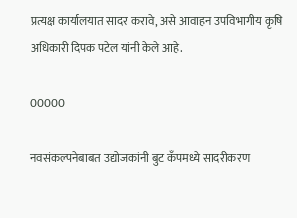प्रत्यक्ष कार्यालयात सादर करावे, असे आवाहन उपविभागीय कृषि अधिकारी दिपक पटेल यांनी केले आहे.

00000

नवसंकल्पनेबाबत उद्योजकांनी बुट कँपमध्ये सादरीकरण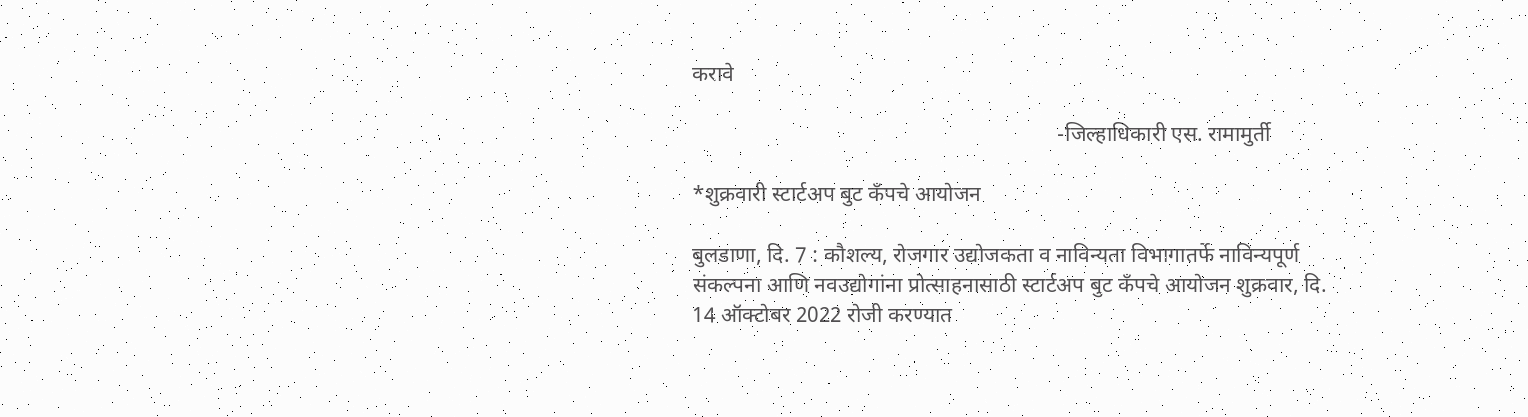करावे

                                                                   -जिल्हाधिकारी एस. रामामुर्ती

*शुक्रवारी स्टार्टअप बुट कँपचे आयोजन

बुलडाणा, दि. 7 : कौशल्य, रोजगार उद्योजकता व नाविन्यता विभागातर्फे नाविन्यपूर्ण संकल्पना आणि नवउद्योगांना प्रोत्साहनासाठी स्टार्टअप बुट कँपचे आयोजन शुक्रवार, दि. 14 ऑक्टोबर 2022 रोजी करण्यात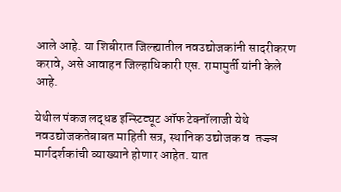आले आहे. या शिबीरात जिल्ह्यातील नवउद्योजकांनी सादरीकरण करावे, असे आवाहन जिल्हाधिकारी एस. रामामुर्ती यांनी केले आहे.

येथील पंकज लद्धड इन्स्टिट्यूट ऑफ टेक्नॉलाजी येथे नवउद्योजकतेबाबत माहिती सत्र, स्थानिक उद्योजक व  तज्ज्ञ मार्गदर्शकांची व्याख्याने होणार आहेत. यात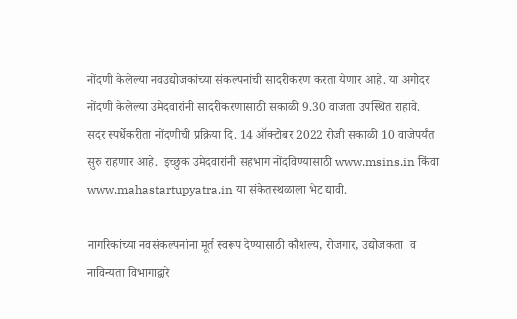नोंदणी केलेल्या नवउद्योजकांच्या संकल्पनांची सादरीकरण करता येणार आहे. या अगोदर नोंदणी केलेल्या उमेदवारांनी सादरीकरणासाठी सकाळी 9.30 वाजता उपस्थित राहावे. सदर स्पर्धेकरीता नोंदणीची प्रक्रिया दि. 14 ऑक्टोबर 2022 रोजी सकाळी 10 वाजेपर्यंत सुरु राहणार आहे.  इच्छुक उमेदवारांनी सहभाग नोंदविण्यासाठी www.msins.in किंवा www.mahastartupyatra.in या संकेतस्थळाला भेट द्यावी.

नागरिकांच्या नवसंकल्पनांना मूर्त स्वरूप देण्यासाठी कौशल्य, रोजगार, उद्योजकता  व नाविन्यता विभागाद्वारे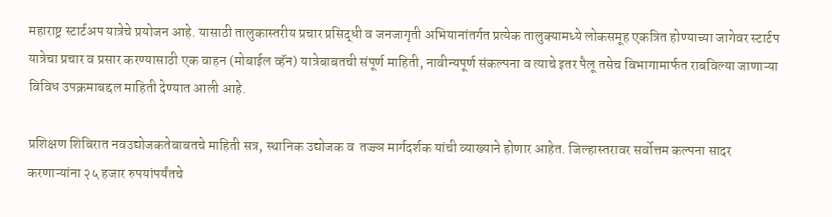महाराष्ट्र स्टार्टअप यात्रेचे प्रयोजन आहे. यासाठी तालुकास्तरीय प्रचार प्रसिद्धी व जनजागृती अभियानांतर्गत प्रत्येक तालुक्यामध्ये लोकसमूह एकत्रित होण्याच्या जागेवर स्टार्टप यात्रेचा प्रचार व प्रसार करण्यासाठी एक वाहन (मोबाईल व्हॅन) यात्रेबाबतची संपूर्ण माहिती, नावीन्यपूर्ण संकल्पना व त्याचे इतर पैलू तसेच विभागामार्फत राबविल्या जाणाऱ्या विविध उपक्रमाबद्दल माहिती देण्यात आली आहे.

प्रशिक्षण शिबिरात नवउद्योजकतेबाबतचे माहिती सत्र, स्थानिक उद्योजक व  तज्ज्ञ मार्गदर्शक यांची व्याख्याने होणार आहेत. जिल्हास्तरावर सर्वोत्तम कल्पना सादर करणाऱ्यांना २५ हजार रुपयांपर्यंतचे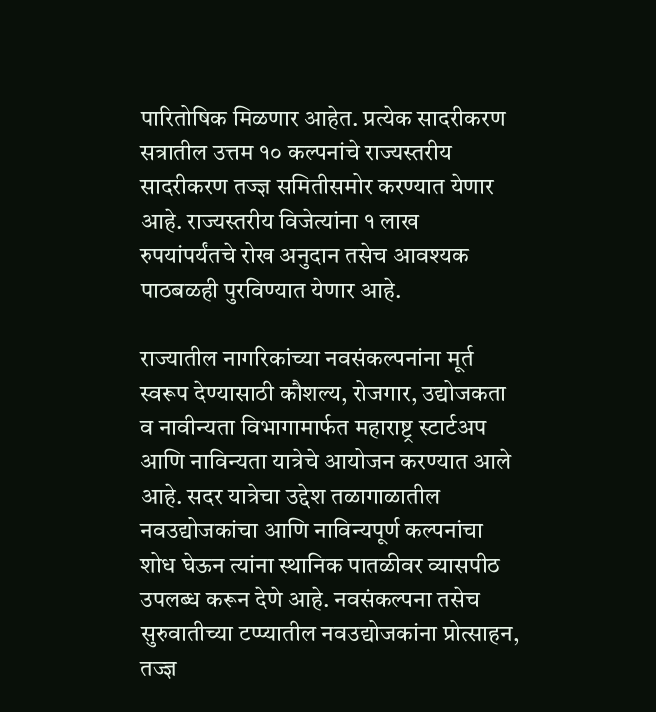पारितोषिक मिळणार आहेत. प्रत्येक सादरीकरण सत्रातील उत्तम १० कल्पनांचे राज्यस्तरीय सादरीकरण तज्ज्ञ समितीसमोर करण्यात येणार आहे. राज्यस्तरीय विजेत्यांना १ लाख रुपयांपर्यंतचे रोख अनुदान तसेच आवश्यक पाठबळही पुरविण्यात येणार आहे.

राज्यातील नागरिकांच्या नवसंकल्पनांना मूर्त स्वरूप देण्यासाठी कौशल्य, रोजगार, उद्योजकता व नावीन्यता विभागामार्फत महाराष्ट्र स्टार्टअप आणि नाविन्यता यात्रेचे आयोजन करण्यात आले आहे. सदर यात्रेचा उद्देश तळागाळातील नवउद्योजकांचा आणि नाविन्यपूर्ण कल्पनांचा शोध घेऊन त्यांना स्थानिक पातळीवर व्यासपीठ उपलब्ध करून देणे आहे. नवसंकल्पना तसेच सुरुवातीच्या टप्प्यातील नवउद्योजकांना प्रोत्साहन, तज्‍ज्ञ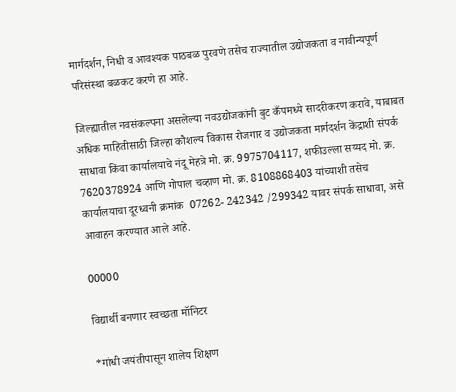मार्गदर्शन, निधी व आवश्यक पाठबळ पुरवणे तसेच राज्यातील उद्योजकता व नावीन्यपूर्ण परिसंस्था बळकट करणे हा आहे.

जिल्ह्यातील नवसंकल्पना असलेल्या नवउद्योजकांनी बुट कँपमध्ये सादरीकरण करावे, याबाबत अधिक माहितीसाठी जिल्हा कौशल्य विकास रोजगार व उद्योजकता मार्गदर्शन केंद्राशी संपर्क साधावा किंवा कार्यालयाचे नंदू मेहत्रे मो. क्र. 9975704117, शफीउल्ला सय्यद मो. क्र. 7620378924 आणि गोपाल चव्हाण मो. क्र. 8108868403 यांच्याशी तसेच कार्यालयाचा दूरध्वनी क्रमांक  07262- 242342 /299342 यावर संपर्क साधावा, असे आवाहन करण्यात आले आहे.

00000

विद्यार्थी बनणार स्वच्छता मॉनिटर

*गांधी जयंतीपासून शालेय शिक्षण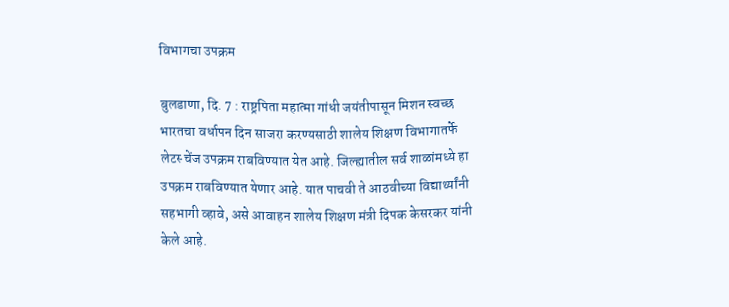विभागचा उपक्रम

बुलडाणा, दि. 7 : राष्ट्रपिता महात्मा गांधी जयंतीपासून मिशन स्वच्छ भारतचा वर्धापन दिन साजरा करण्यसाठी शालेय शिक्षण विभागातर्फे लेटस्‍ चेंज उपक्रम राबविण्यात येत आहे. जिल्ह्यातील सर्व शाळांमध्ये हा उपक्रम राबविण्यात येणार आहे. यात पाचवी ते आठवीच्या विद्यार्थ्यांनी सहभागी व्हावे, असे आवाहन शालेय शिक्षण मंत्री दिपक केसरकर यांनी केले आहे.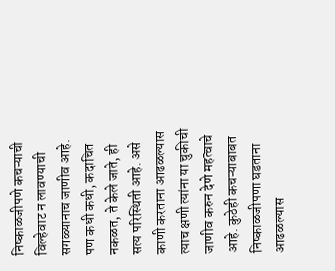निष्काळजीपणे कचऱ्याची विल्हेवाट न लावण्याची सगळ्यानाच जाणीव आहे. पण कधी कधी, कदाचित नकळत, ते केले जाते, ही सत्य परिस्थिती आहे. असे काणी करताना आढळल्यास त्याच क्षणी त्यांना या चुकीची जाणीव करुन देणे महत्वाचे आहे. कुठेही कचऱ्याबाबत निष्काळजीपणा घडताना आढळल्यास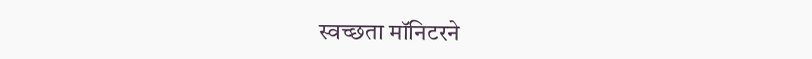स्वच्छता मॉनिटरने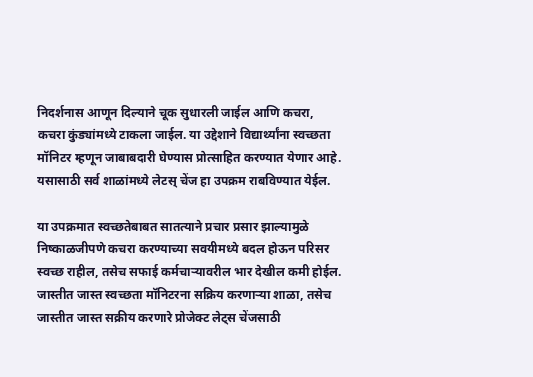निदर्शनास आणून दिल्याने चूक सुधारली जाईल आणि कचरा, कचरा कुंड्यांमध्ये टाकला जाईल. या उद्देशाने विद्यार्थ्यांना स्वच्छता मॉनिटर म्हणून जाबाबदारी घेण्यास प्रोत्साहित करण्यात येणार आहे. यसासाठी सर्व शाळांमध्ये लेटस् चेंज हा उपक्रम राबविण्यात येईल.

या उपक्रमात स्वच्छतेबाबत सातत्याने प्रचार प्रसार झाल्यामुळे निष्काळजीपणे कचरा करण्याच्या सवयीमध्ये बदल होऊन परिसर स्वच्छ राहील, तसेच सफाई कर्मचाऱ्यावरील भार देखील कमी होईल. जास्तीत जास्त स्वच्छता मॉनिटरना सक्रिय करणाऱ्या शाळा, तसेच जास्तीत जास्त सक्रीय करणारे प्रोजेक्ट लेट्स चेंजसाठी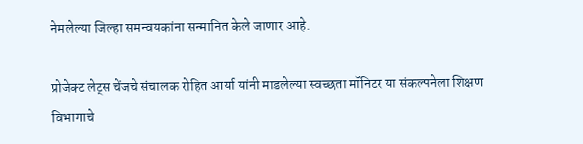नेमलेल्या जिल्हा समन्वयकांना सन्मानित केले जाणार आहे.

प्रोजेक्ट लेट्स चेंजचे संचालक रोहित आर्या यांनी माडलेल्या स्वच्छता मॉनिटर या संकल्पनेला शिक्षण विभागाचे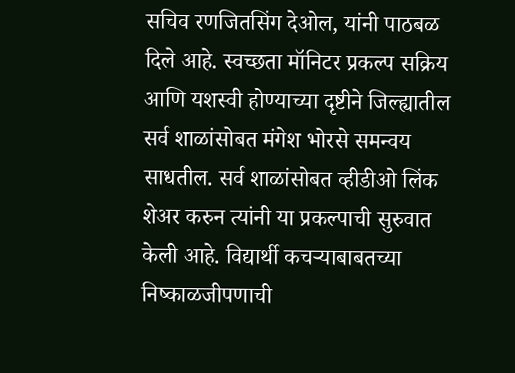सचिव रणजितसिंग देओल, यांनी पाठबळ दिले आहे. स्वच्छता मॉनिटर प्रकल्प सक्रिय आणि यशस्वी होण्याच्या दृष्टीने जिल्ह्यातील सर्व शाळांसोबत मंगेश भोरसे समन्वय साधतील. सर्व शाळांसोबत व्हीडीओ लिंक शेअर करुन त्यांनी या प्रकल्पाची सुरुवात केली आहे. विद्यार्थी कचऱ्याबाबतच्या निष्काळजीपणाची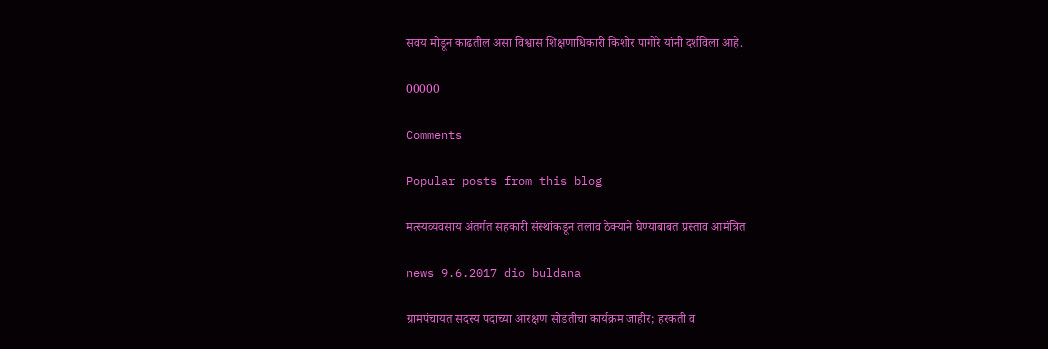सवय मोडून काढतील असा विश्वास शिक्षणाधिकारी किशोर पागोरे यांनी दर्शविला आहे.

00000

Comments

Popular posts from this blog

मत्स्यव्यवसाय अंतर्गत सहकारी संस्थांकडून तलाव ठेक्याने घेण्याबाबत प्रस्ताव आमंत्रित

news 9.6.2017 dio buldana

ग्रामपंचायत सदस्य पदाच्या आरक्षण सोडतीचा कार्यक्रम जाहीर; हरकती व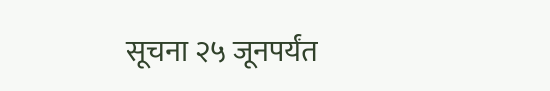सूचना २५ जूनपर्यंत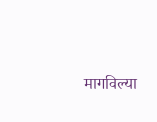मागविल्या